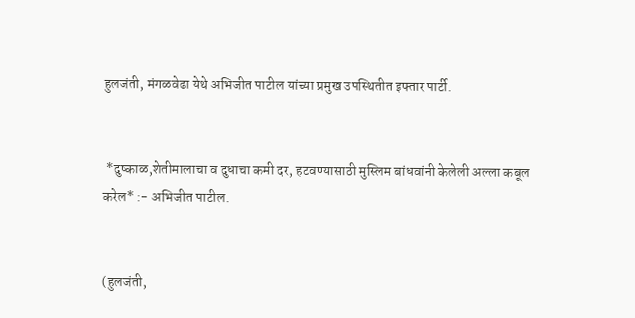हुलजंती, मंगळवेढा येथे अभिजीत पाटील यांच्या प्रमुख उपस्थितीत इफ्तार पार्टी.


 *दुष्काळ,शेतीमालाचा व दुधाचा कमी दर, हटवण्यासाठी मुस्लिम बांधवांनी केलेली अल्ला कबूल करेल* :- अभिजीत पाटील.


(हुलजंती,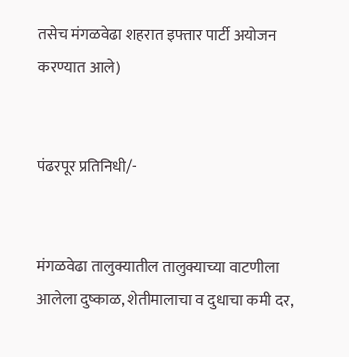तसेच मंगळवेढा शहरात इफ्तार पार्टी अयोजन करण्यात आले)


पंढरपूर प्रतिनिधी/-


मंगळवेढा तालुक्यातील तालुक्याच्या वाटणीला आलेला दुष्काळ, शेतीमालाचा व दुधाचा कमी दर,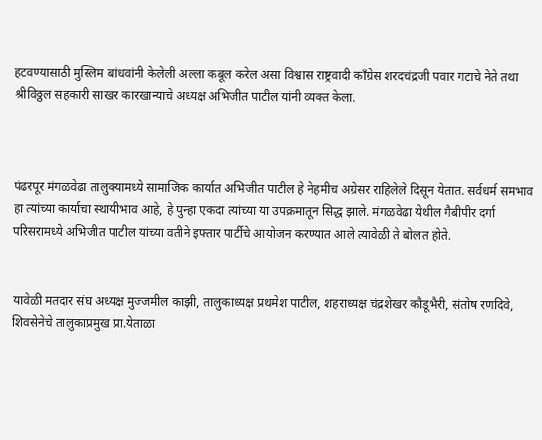हटवण्यासाठी मुस्लिम बांधवांनी केलेली अल्ला कबूल करेल असा विश्वास राष्ट्रवादी काँग्रेस शरदचंद्रजी पवार गटाचे नेते तथा श्रीविठ्ठल सहकारी साखर कारखान्याचे अध्यक्ष अभिजीत पाटील यांनी व्यक्त केला.



पंढरपूर मंगळवेढा तालुक्यामध्ये सामाजिक कार्यात अभिजीत पाटील हे नेहमीच अग्रेसर राहिलेले दिसून येतात. सर्वधर्म समभाव हा त्यांच्या कार्याचा स्थायीभाव आहे, हे पुन्हा एकदा त्यांच्या या उपक्रमातून सिद्ध झाले. मंगळवेढा येथील गैबीपीर दर्गा परिसरामध्ये अभिजीत पाटील यांच्या वतीने इफ्तार पार्टीचे आयोजन करण्यात आले त्यावेळी ते बोलत होते.


यावेळी मतदार संघ अध्यक्ष मुज्जमील काझी, तालुकाध्यक्ष प्रथमेश पाटील, शहराध्यक्ष चंद्रशेखर कौडूभैरी, संतोष रणदिवे, शिवसेनेचे तालुकाप्रमुख प्रा.येताळा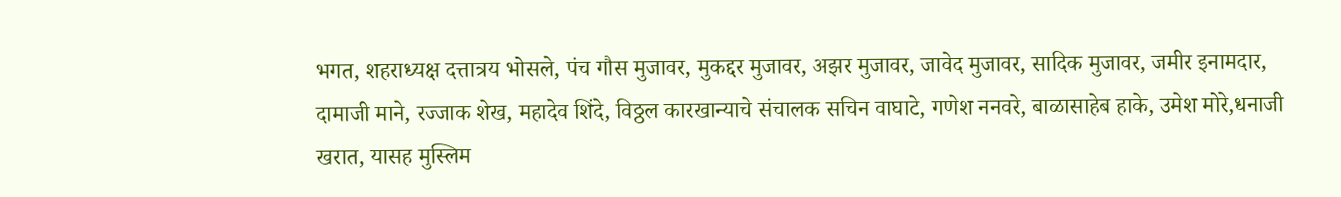भगत, शहराध्यक्ष दत्तात्रय भोसले, पंच गौस मुजावर, मुकद्दर मुजावर, अझर मुजावर, जावेद मुजावर, सादिक मुजावर, जमीर इनामदार, दामाजी माने, रज्जाक शेख, महादेव शिंदे, विठ्ठल कारखान्याचे संचालक सचिन वाघाटे, गणेश ननवरे, बाळासाहेब हाके, उमेश मोरे,धनाजी खरात, यासह मुस्लिम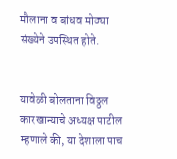मौलाना व बांधव मोठ्या संख्येने उपस्थित होते.


यावेळी बोलताना विठ्ठल कारखान्याचे अध्यक्ष पाटील म्हणाले की, या देशाला पाच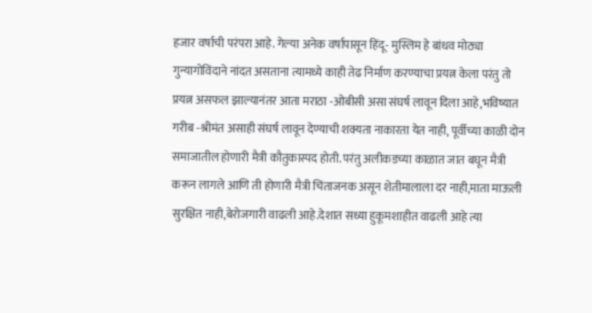हजार वर्षाची परंपरा आहे. गेल्या अनेक वर्षापासून हिंदू- मुस्लिम हे बांधव मोठ्या गुन्यागोविंदाने नांदत असताना त्यामध्ये काही तेढ निर्माण करण्याचा प्रयत्न केला परंतु तो प्रयत्न असफल झाल्यानंतर आता मराठा -ओबीसी असा संघर्ष लावून दिला आहे,भविष्यात गरीब -श्रीमंत असाही संघर्ष लावून देण्याची शक्यता नाकारता येत नाही, पूर्वीच्या काळी दोन समाजातील होणारी मैत्री कौतुकास्पद होती. परंतु अलीकडच्या काळात जात बघून मैत्री करून लागले आणि ती होणारी मैत्री चिंताजनक असून शेतीमालाला दर नाही,माता माऊली सुरक्षित नाही,बेरोजगारी वाढली आहे.देशात सध्या हुकूमशाहीत वाढली आहे त्या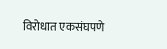विरोधात एकसंघपणे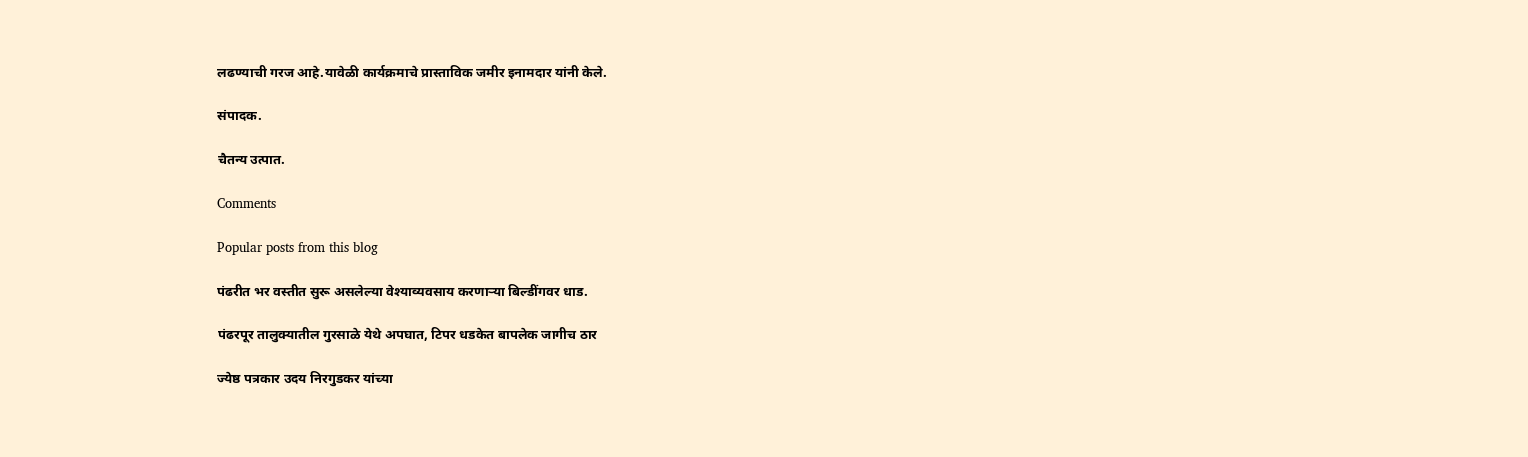लढण्याची गरज आहे.यावेळी कार्यक्रमाचे प्रास्ताविक जमीर इनामदार यांनी केले.

संपादक.

चैतन्य उत्पात.

Comments

Popular posts from this blog

पंढरीत भर वस्तीत सुरू असलेल्या वेश्याव्यवसाय करणाऱ्या बिल्डींगवर धाड.

पंढरपूर तालुक्यातील गुरसाळे येथे अपघात, टिपर धडकेत बापलेक जागीच ठार

ज्येष्ठ पत्रकार उदय निरगुडकर यांच्या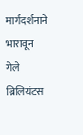मार्गदर्शनाने भारावून गेले ब्रिलियंटस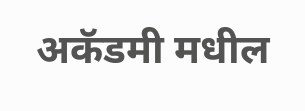अकॅडमी मधील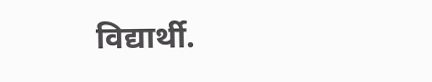विद्यार्थी.